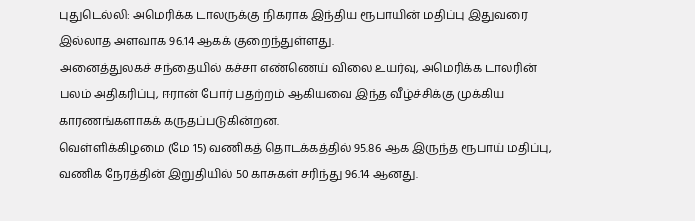புதுடெல்லி: அமெரிக்க டாலருக்கு நிகராக இந்திய ரூபாயின் மதிப்பு இதுவரை இல்லாத அளவாக 96.14 ஆகக் குறைந்துள்ளது.
அனைத்துலகச் சந்தையில் கச்சா எண்ணெய் விலை உயர்வு, அமெரிக்க டாலரின் பலம் அதிகரிப்பு, ஈரான் போர் பதற்றம் ஆகியவை இந்த வீழ்ச்சிக்கு முக்கிய காரணங்களாகக் கருதப்படுகின்றன.
வெள்ளிக்கிழமை (மே 15) வணிகத் தொடக்கத்தில் 95.86 ஆக இருந்த ரூபாய் மதிப்பு, வணிக நேரத்தின் இறுதியில் 50 காசுகள் சரிந்து 96.14 ஆனது.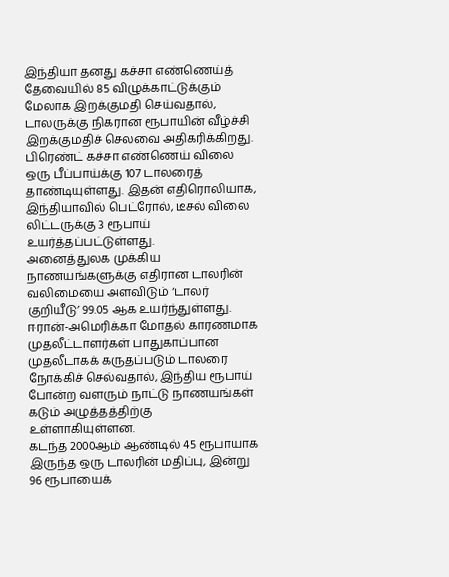இந்தியா தனது கச்சா எண்ணெய்த் தேவையில் 85 விழுக்காட்டுக்கும் மேலாக இறக்குமதி செய்வதால், டாலருக்கு நிகரான ரூபாயின் வீழ்ச்சி இறக்குமதிச் செலவை அதிகரிக்கிறது.
பிரெண்ட் கச்சா எண்ணெய் விலை ஒரு பீப்பாய்க்கு 107 டாலரைத் தாண்டியுள்ளது. இதன் எதிரொலியாக, இந்தியாவில் பெட்ரோல், டீசல் விலை லிட்டருக்கு 3 ரூபாய் உயர்த்தப்பட்டுள்ளது.
அனைத்துலக முக்கிய நாணயங்களுக்கு எதிரான டாலரின் வலிமையை அளவிடும் ‘டாலர் குறியீடு’ 99.05 ஆக உயர்ந்துள்ளது.
ஈரான்-அமெரிக்கா மோதல் காரணமாக முதலீட்டாளர்கள் பாதுகாப்பான முதலீடாகக் கருதப்படும் டாலரை நோக்கிச் செல்வதால், இந்திய ரூபாய் போன்ற வளரும் நாட்டு நாணயங்கள் கடும் அழுத்தத்திற்கு உள்ளாகியுள்ளன.
கடந்த 2000ஆம் ஆண்டில் 45 ரூபாயாக இருந்த ஒரு டாலரின் மதிப்பு, இன்று 96 ரூபாயைக்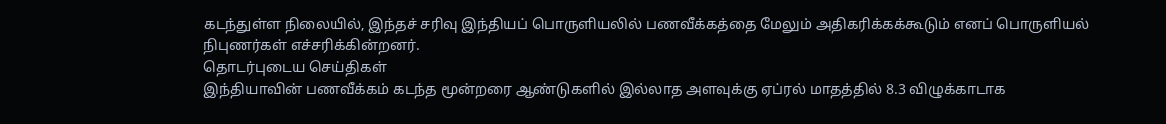கடந்துள்ள நிலையில், இந்தச் சரிவு இந்தியப் பொருளியலில் பணவீக்கத்தை மேலும் அதிகரிக்கக்கூடும் எனப் பொருளியல் நிபுணர்கள் எச்சரிக்கின்றனர்.
தொடர்புடைய செய்திகள்
இந்தியாவின் பணவீக்கம் கடந்த மூன்றரை ஆண்டுகளில் இல்லாத அளவுக்கு ஏப்ரல் மாதத்தில் 8.3 விழுக்காடாக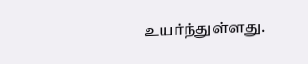உயர்ந்துள்ளது.